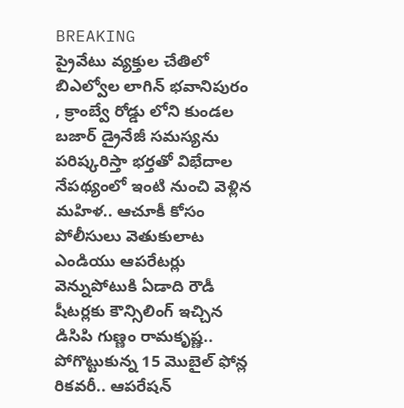BREAKING
ప్రైవేటు వ్యక్తుల చేతిలో బిఎల్వోల లాగిన్ భవానిపురం , క్రాంబ్వే రోడ్డు లోని కుండల బజార్ డ్రైనేజీ సమస్యను పరిష్కరిస్తా భర్తతో విభేదాల నేపథ్యంలో ఇంటి నుంచి వెళ్లిన మహిళ.. ఆచూకీ కోసం పోలీసులు వెతుకులాట ఎండియు ఆపరేటర్లు వెన్నుపోటుకి ఏడాది రౌడీ షీటర్లకు కౌన్సిలింగ్ ఇచ్చిన డిసిపి గుణ్ణం రామకృష్ణ.. పోగొట్టుకున్న 15 మొబైల్ ఫోన్ల రికవరీ.. ఆపరేషన్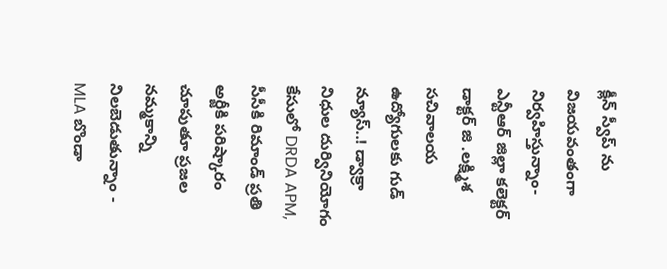క్లీన్ స్వీప్ ను విజయవంతంగా నిర్వహిస్తున్నాం- ఎన్టీఆర్ జిల్లా కలెక్టర్ డాక్టర్ జి .లక్ష్మిశ సచివాలయ ఉద్యోగులకు గుడ్ న్యూస్..! డ్వాక్రా నిధుల దుర్వినియోగం కేసులో DRDA APM, సీసీకి రిమాండ్ ప్రతి అర్జీకి పరిష్కారం చూపుతూ ప్రజల నమ్మకాన్ని నిలబెడుతున్నాం - MLA బొండా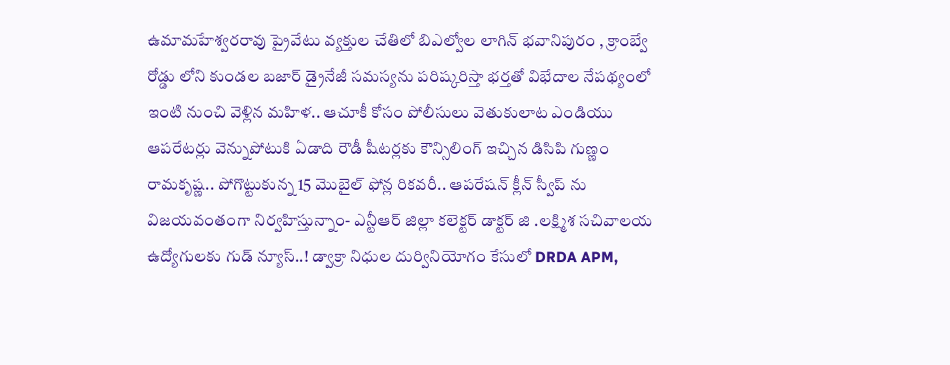ఉమామహేశ్వరరావు ప్రైవేటు వ్యక్తుల చేతిలో బిఎల్వోల లాగిన్ భవానిపురం , క్రాంబ్వే రోడ్డు లోని కుండల బజార్ డ్రైనేజీ సమస్యను పరిష్కరిస్తా భర్తతో విభేదాల నేపథ్యంలో ఇంటి నుంచి వెళ్లిన మహిళ.. ఆచూకీ కోసం పోలీసులు వెతుకులాట ఎండియు ఆపరేటర్లు వెన్నుపోటుకి ఏడాది రౌడీ షీటర్లకు కౌన్సిలింగ్ ఇచ్చిన డిసిపి గుణ్ణం రామకృష్ణ.. పోగొట్టుకున్న 15 మొబైల్ ఫోన్ల రికవరీ.. ఆపరేషన్ క్లీన్ స్వీప్ ను విజయవంతంగా నిర్వహిస్తున్నాం- ఎన్టీఆర్ జిల్లా కలెక్టర్ డాక్టర్ జి .లక్ష్మిశ సచివాలయ ఉద్యోగులకు గుడ్ న్యూస్..! డ్వాక్రా నిధుల దుర్వినియోగం కేసులో DRDA APM,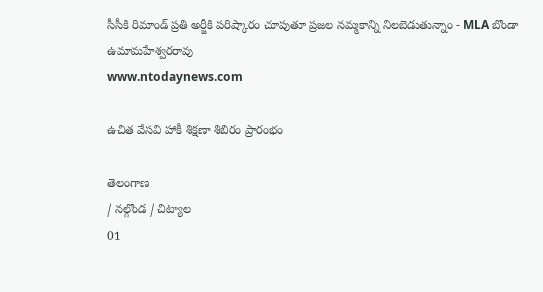సీసీకి రిమాండ్ ప్రతి అర్జీకి పరిష్కారం చూపుతూ ప్రజల నమ్మకాన్ని నిలబెడుతున్నాం - MLA బొండా ఉమామహేశ్వరరావు
www.ntodaynews.com

ఉచిత వేసవి హాకీ శిక్షణా శిబిరం ప్రారంభం

తెలంగాణ
/ నల్గొండ / చిట్యాల
01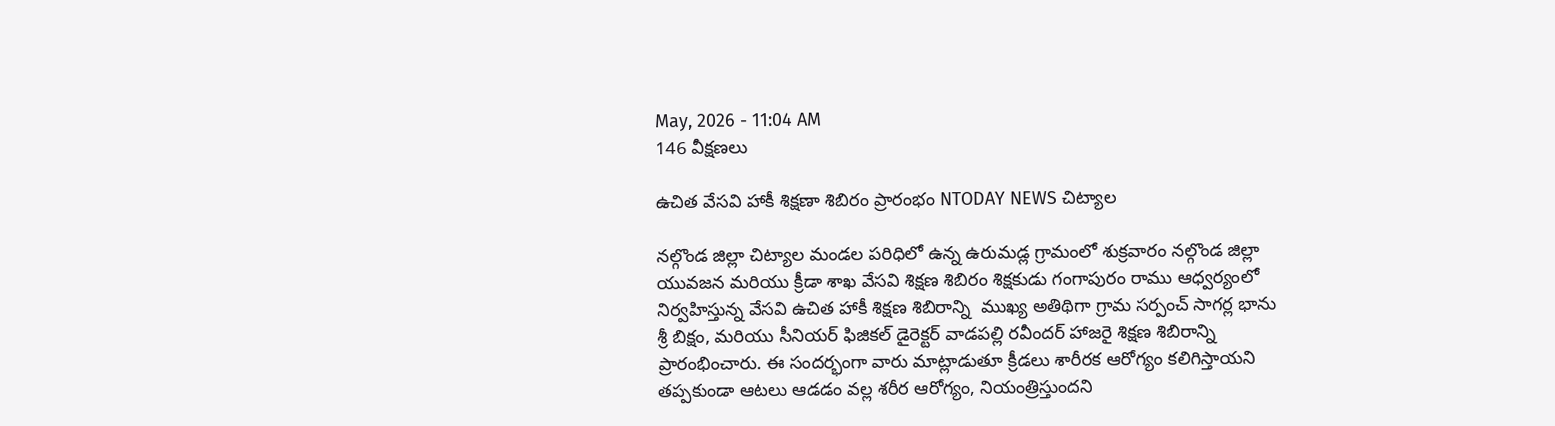May, 2026 - 11:04 AM
146 వీక్షణలు

ఉచిత వేసవి హాకీ శిక్షణా శిబిరం ప్రారంభం NTODAY NEWS చిట్యాల

నల్గొండ జిల్లా చిట్యాల మండల పరిధిలో ఉన్న ఉరుమడ్ల గ్రామంలో శుక్రవారం నల్గొండ జిల్లా యువజన మరియు క్రీడా శాఖ వేసవి శిక్షణ శిబిరం శిక్షకుడు గంగాపురం రాము ఆధ్వర్యంలో నిర్వహిస్తున్న వేసవి ఉచిత హాకీ శిక్షణ శిబిరాన్ని  ముఖ్య అతిథిగా గ్రామ సర్పంచ్ సాగర్ల భాను శ్రీ బిక్షం, మరియు సీనియర్ ఫిజికల్ డైరెక్టర్ వాడపల్లి రవీందర్ హాజరై శిక్షణ శిబిరాన్ని ప్రారంభించారు. ఈ సందర్భంగా వారు మాట్లాడుతూ క్రీడలు శారీరక ఆరోగ్యం కలిగిస్తాయని తప్పకుండా ఆటలు ఆడడం వల్ల శరీర ఆరోగ్యం, నియంత్రిస్తుందని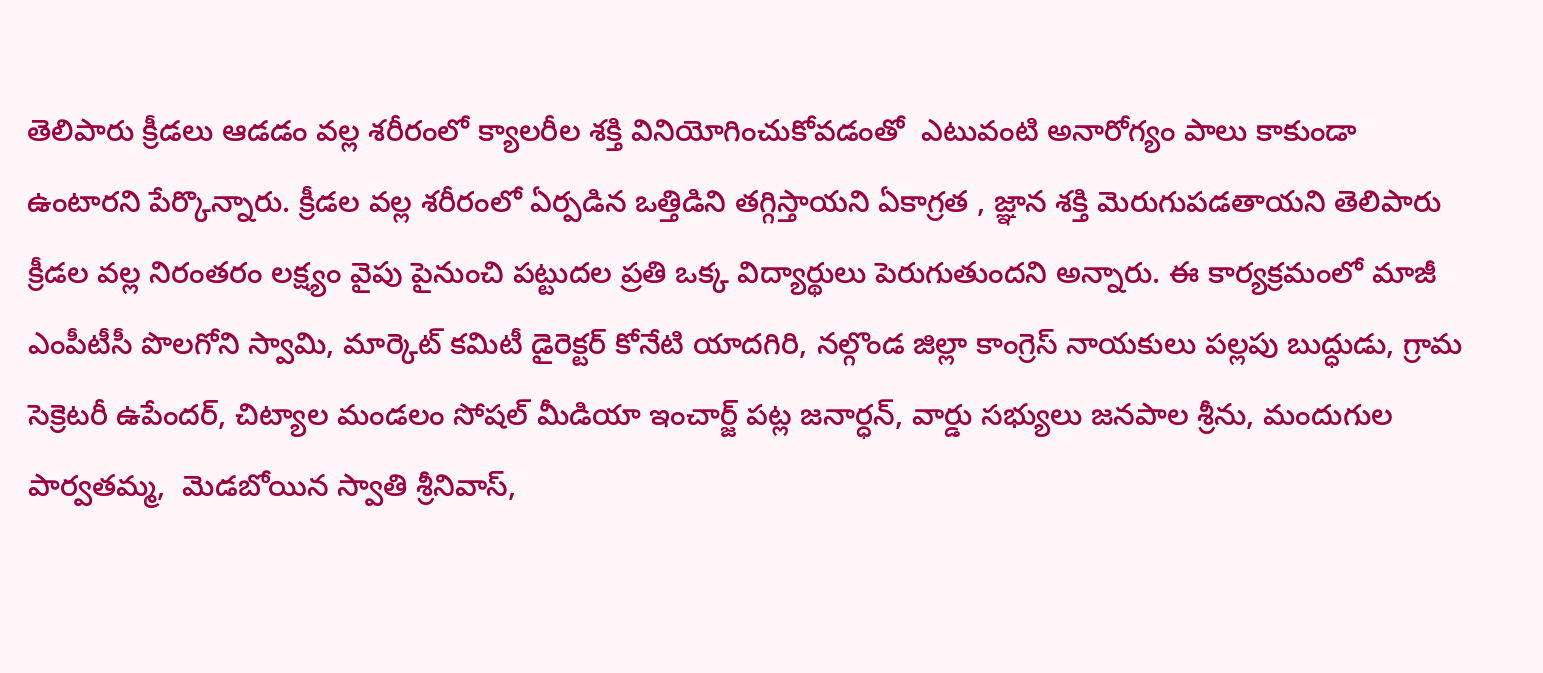తెలిపారు క్రీడలు ఆడడం వల్ల శరీరంలో క్యాలరీల శక్తి వినియోగించుకోవడంతో  ఎటువంటి అనారోగ్యం పాలు కాకుండా ఉంటారని పేర్కొన్నారు. క్రీడల వల్ల శరీరంలో ఏర్పడిన ఒత్తిడిని తగ్గిస్తాయని ఏకాగ్రత , జ్ఞాన శక్తి మెరుగుపడతాయని తెలిపారు క్రీడల వల్ల నిరంతరం లక్ష్యం వైపు పైనుంచి పట్టుదల ప్రతి ఒక్క విద్యార్థులు పెరుగుతుందని అన్నారు. ఈ కార్యక్రమంలో మాజీ  ఎంపీటీసీ పొలగోని స్వామి, మార్కెట్ కమిటీ డైరెక్టర్ కోనేటి యాదగిరి, నల్గొండ జిల్లా కాంగ్రెస్ నాయకులు పల్లపు బుద్ధుడు, గ్రామ సెక్రెటరీ ఉపేందర్, చిట్యాల మండలం సోషల్ మీడియా ఇంచార్జ్ పట్ల జనార్ధన్, వార్డు సభ్యులు జనపాల శ్రీను, మందుగుల పార్వతమ్మ,  మెడబోయిన స్వాతి శ్రీనివాస్,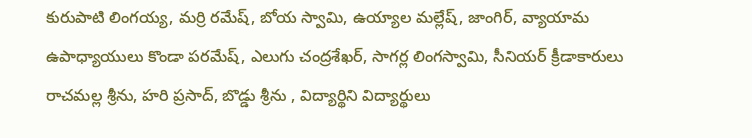కురుపాటి లింగయ్య, మర్రి రమేష్, బోయ స్వామి, ఉయ్యాల మల్లేష్, జాంగిర్, వ్యాయామ ఉపాధ్యాయులు కొండా పరమేష్, ఎలుగు చంద్రశేఖర్, సాగర్ల లింగస్వామి, సీనియర్ క్రీడాకారులు రాచమల్ల శ్రీను, హరి ప్రసాద్, బొడ్డు శ్రీను , విద్యార్థిని విద్యార్థులు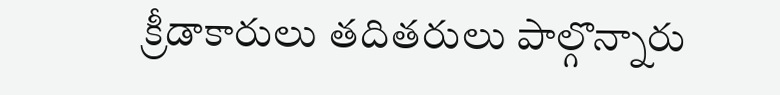క్రీడాకారులు తదితరులు పాల్గొన్నారు